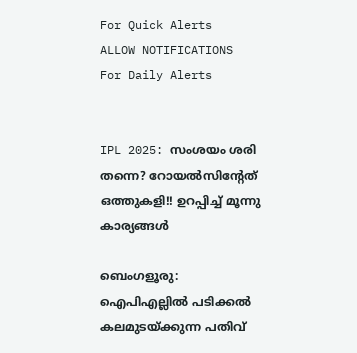For Quick Alerts
ALLOW NOTIFICATIONS
For Daily Alerts


IPL 2025: സംശയം ശരി തന്നെ? റോയല്‍സിന്റേത് ഒത്തുകളി!! ഉറപ്പിച്ച് മൂന്നു കാര്യങ്ങള്‍

ബെംഗളൂരു: ഐപിഎല്ലില്‍ പടിക്കല്‍ കലമുടയ്ക്കുന്ന പതിവ്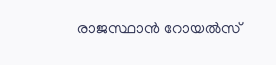രാജസ്ഥാന്‍ റോയല്‍സ്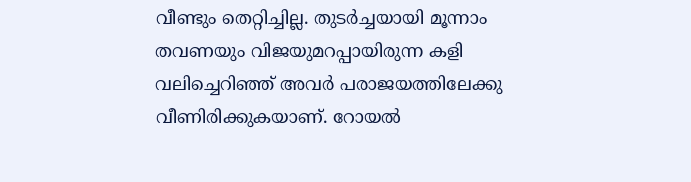വീണ്ടും തെറ്റിച്ചില്ല. തുടര്‍ച്ചയായി മൂന്നാം തവണയും വിജയുമറപ്പായിരുന്ന കളി വലിച്ചെറിഞ്ഞ് അവര്‍ പരാജയത്തിലേക്കു വീണിരിക്കുകയാണ്. റോയല്‍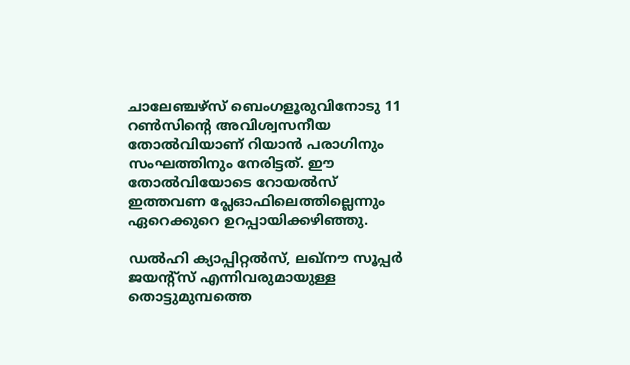ചാലേഞ്ചഴ്‌സ് ബെംഗളൂരുവിനോടു 11 റണ്‍സിന്റെ അവിശ്വസനീയ തോല്‍വിയാണ് റിയാന്‍ പരാഗിനും സംഘത്തിനും നേരിട്ടത്. ഈ തോല്‍വിയോടെ റോയല്‍സ് ഇത്തവണ പ്ലേഓഫിലെത്തില്ലെന്നും ഏറെക്കുറെ ഉറപ്പായിക്കഴിഞ്ഞു.

ഡല്‍ഹി ക്യാപ്പിറ്റല്‍സ്, ലഖ്‌നൗ സൂപ്പര്‍ ജയന്റ്‌സ് എന്നിവരുമായുള്ള തൊട്ടുമുമ്പത്തെ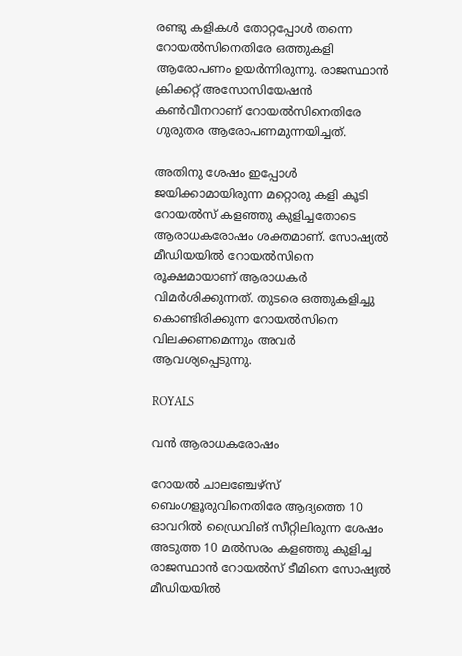രണ്ടു കളികള്‍ തോറ്റപ്പോള്‍ തന്നെ റോയല്‍സിനെതിരേ ഒത്തുകളി ആരോപണം ഉയര്‍ന്നിരുന്നു. രാജസ്ഥാന്‍ ക്രിക്കറ്റ് അസോസിയേഷന്‍ കണ്‍വീനറാണ് റോയല്‍സിനെതിരേ ഗുരുതര ആരോപണമുന്നയിച്ചത്.

അതിനു ശേഷം ഇപ്പോള്‍ ജയിക്കാമായിരുന്ന മറ്റൊരു കളി കൂടി റോയല്‍സ് കളഞ്ഞു കുളിച്ചതോടെ ആരാധകരോഷം ശക്തമാണ്. സോഷ്യല്‍ മീഡിയയില്‍ റോയല്‍സിനെ രൂക്ഷമായാണ് ആരാധകര്‍ വിമര്‍ശിക്കുന്നത്. തുടരെ ഒത്തുകളിച്ചു കൊണ്ടിരിക്കുന്ന റോയല്‍സിനെ വിലക്കണമെന്നും അവര്‍ ആവശ്യപ്പെടുന്നു.

ROYALS

വന്‍ ആരാധകരോഷം

റോയല്‍ ചാലഞ്ചേഴ്‌സ് ബെംഗളൂരുവിനെതിരേ ആദ്യത്തെ 10 ഓവറില്‍ ഡ്രൈവിങ് സീറ്റിലിരുന്ന ശേഷം അടുത്ത 10 മല്‍സരം കളഞ്ഞു കുളിച്ച രാജസ്ഥാന്‍ റോയല്‍സ് ടീമിനെ സോഷ്യല്‍ മീഡിയയില്‍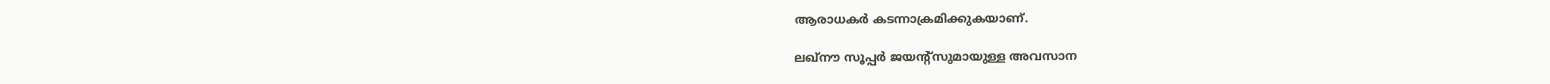ആരാധകര്‍ കടന്നാക്രമിക്കുകയാണ്.

ലഖ്‌നൗ സൂപ്പര്‍ ജയന്റ്‌സുമായുള്ള അവസാന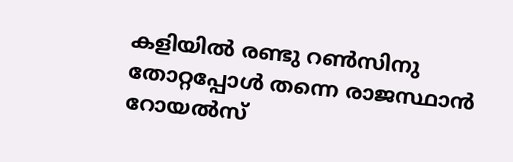കളിയില്‍ രണ്ടു റണ്‍സിനു തോറ്റപ്പോള്‍ തന്നെ രാജസ്ഥാന്‍ റോയല്‍സ്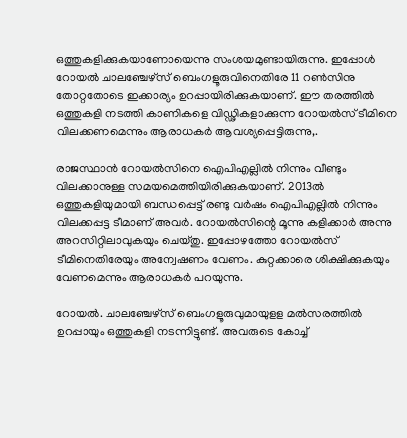ഒത്തുകളിക്കുകയാണോയെന്നു സംശയമുണ്ടായിരുന്നു. ഇപ്പോള്‍ റോയല്‍ ചാലഞ്ചേഴ്‌സ് ബെംഗളൂരുവിനെതിരേ 11 റണ്‍സിനു തോറ്റതോടെ ഇക്കാര്യം ഉറപ്പായിരിക്കുകയാണ്. ഈ തരത്തില്‍ ഒത്തുകളി നടത്തി കാണികളെ വിഡ്ഢികളാക്കുന്ന റോയല്‍സ് ടീമിനെ വിലക്കണമെന്നും ആരാധകര്‍ ആവശ്യപ്പെട്ടിരുന്നു,.

രാജസ്ഥാന്‍ റോയല്‍സിനെ ഐപിഎല്ലില്‍ നിന്നും വീണ്ടും വിലക്കാനുള്ള സമയമെത്തിയിരിക്കുകയാണ്. 2013ല്‍ ഒത്തുകളിയുമായി ബന്ധപ്പെട്ട് രണ്ടു വര്‍ഷം ഐപിഎല്ലില്‍ നിന്നും വിലക്കപ്പട്ട ടീമാണ് അവര്‍. റോയല്‍സിന്റെ മൂന്നു കളിക്കാര്‍ അന്നു അറസിറ്റിലാവുകയും ചെയ്തു. ഇപ്പോഴത്തോ റോയല്‍സ് ടീമിനെതിരേയും അന്വേഷണം വേണം. കുറ്റക്കാരെ ശിക്ഷിക്കുകയും വേണമെന്നും ആരാധകര്‍ പറയുന്നു.

റോയല്‍. ചാലഞ്ചേഴ്‌സ് ബെംഗളൂരുവുമായുളള മല്‍സരത്തില്‍ ഉറപ്പായും ഒത്തുകളി നടന്നിട്ടുണ്ട്. അവരുടെ കോച്ച്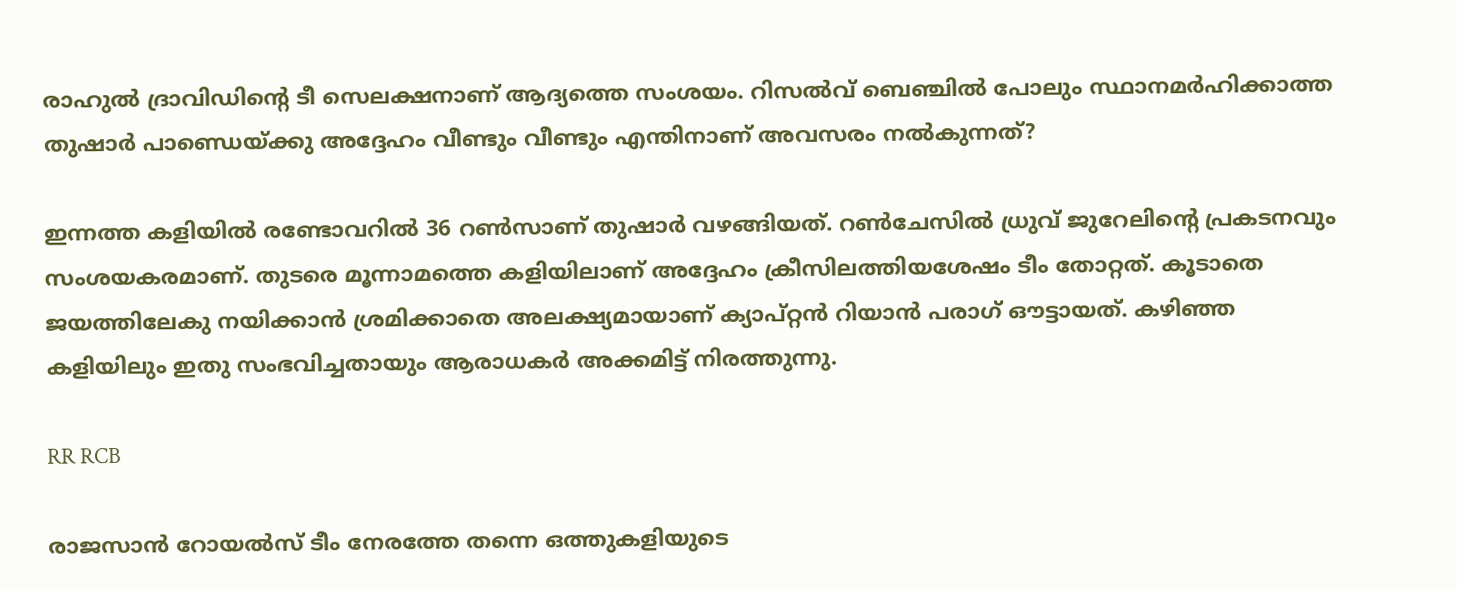രാഹുല്‍ ദ്രാവിഡിന്റെ ടീ സെലക്ഷനാണ് ആദ്യത്തെ സംശയം. റിസല്‍വ് ബെഞ്ചില്‍ പോലും സ്ഥാനമര്‍ഹിക്കാത്ത തുഷാര്‍ പാണ്ഡെയ്ക്കു അദ്ദേഹം വീണ്ടും വീണ്ടും എന്തിനാണ് അവസരം നല്‍കുന്നത്?

ഇന്നത്ത കളിയില്‍ രണ്ടോവറില്‍ 36 റണ്‍സാണ് തുഷാര്‍ വഴങ്ങിയത്. റണ്‍ചേസില്‍ ധ്രുവ് ജുറേലിന്റെ പ്രകടനവും സംശയകരമാണ്. തുടരെ മൂന്നാമത്തെ കളിയിലാണ് അദ്ദേഹം ക്രീസിലത്തിയശേഷം ടീം തോറ്റത്. കൂടാതെ ജയത്തിലേകു നയിക്കാന്‍ ശ്രമിക്കാതെ അലക്ഷ്യമായാണ് ക്യാപ്റ്റന്‍ റിയാന്‍ പരാഗ് ഔട്ടായത്. കഴിഞ്ഞ കളിയിലും ഇതു സംഭവിച്ചതായും ആരാധകര്‍ അക്കമിട്ട് നിരത്തുന്നു.

RR RCB

രാജസാന്‍ റോയല്‍സ് ടീം നേരത്തേ തന്നെ ഒത്തുകളിയുടെ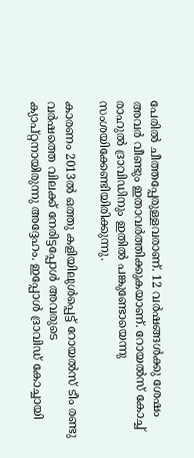പേരില്‍ ചീത്തപ്പേരുള്ളവരാണ്. 12 വര്‍ഷങ്ങള്‍ക്കു ശേഷം അവര്‍ വീണ്ടും ഇതാവര്‍ത്തിക്കുകയാണ്. റോയല്‍സ് കോച്ച് രാഹുല്‍ ദ്രാവിഡിനും ഇതില്‍ പങ്കുണ്ടോയെന്നു സംശയിക്കേണ്ടിയിരിക്കുന്നു.

കാരണം 2013ല്‍ ഒത്തു കളിയിലുള്‍പ്പെട്ട് റോയല്‍സ് ടീം രണ്ടു വര്‍ഷത്തെ വിലക്ക് നേരിട്ടപ്പോള്‍ അവരുടെ ക്യാപ്റ്റനായിരുന്നു അദ്ദേഹം. ഇപ്പോള്‍ ദ്രാവിഡ് കോച്ചായി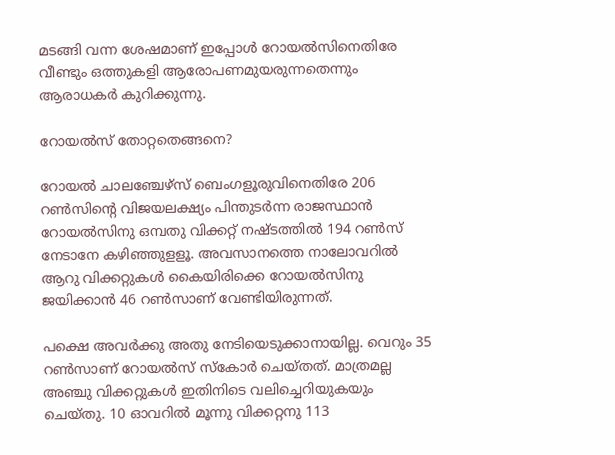മടങ്ങി വന്ന ശേഷമാണ് ഇപ്പോള്‍ റോയല്‍സിനെതിരേ വീണ്ടും ഒത്തുകളി ആരോപണമുയരുന്നതെന്നും ആരാധകര്‍ കുറിക്കുന്നു.

റോയല്‍സ് തോറ്റതെങ്ങനെ?

റോയല്‍ ചാലഞ്ചേഴ്‌സ് ബെംഗളൂരുവിനെതിരേ 206 റണ്‍സിന്റെ വിജയലക്ഷ്യം പിന്തുടര്‍ന്ന രാജസ്ഥാന്‍ റോയല്‍സിനു ഒമ്പതു വിക്കറ്റ് നഷ്ടത്തില്‍ 194 റണ്‍സ് നേടാനേ കഴിഞ്ഞുളളൂ. അവസാനത്തെ നാലോവറില്‍ ആറു വിക്കറ്റുകള്‍ കൈയിരിക്കെ റോയല്‍സിനു ജയിക്കാന്‍ 46 റണ്‍സാണ് വേണ്ടിയിരുന്നത്.

പക്ഷെ അവര്‍ക്കു അതു നേടിയെടുക്കാനായില്ല. വെറും 35 റണ്‍സാണ് റോയല്‍സ് സ്‌കോര്‍ ചെയ്തത്. മാത്രമല്ല അഞ്ചു വിക്കറ്റുകള്‍ ഇതിനിടെ വലിച്ചെറിയുകയും ചെയ്തു. 10 ഓവറില്‍ മൂന്നു വിക്കറ്റനു 113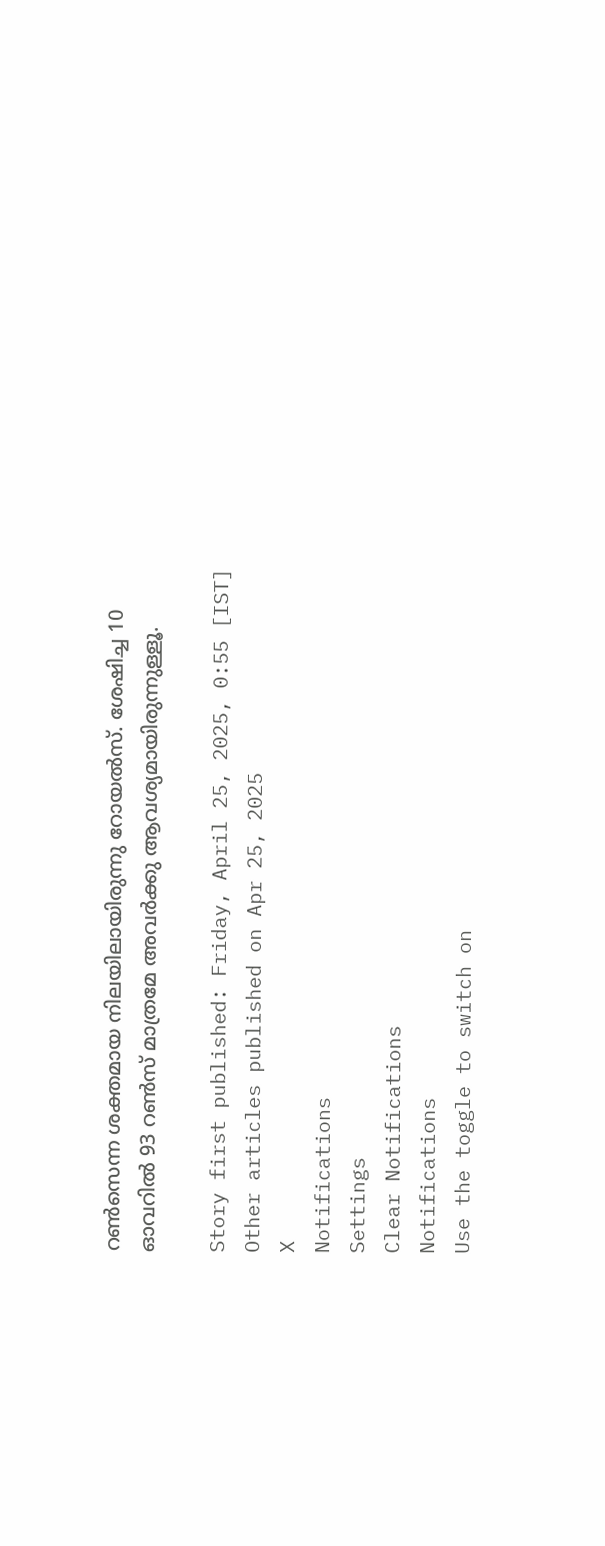റണ്‍സെന്ന ശക്തമായ നിലയിലായിരുന്നു റോയല്‍സ്. ശേഷിച്ച 10 ഓവറില്‍ 93 റണ്‍സ് മാത്രമേ അവര്‍ക്കു ആവശ്യമായിരുന്നുള്ളൂ.

Story first published: Friday, April 25, 2025, 0:55 [IST]
Other articles published on Apr 25, 2025
X
Notifications
Settings
Clear Notifications
Notifications
Use the toggle to switch on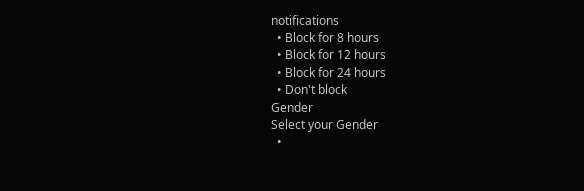notifications
  • Block for 8 hours
  • Block for 12 hours
  • Block for 24 hours
  • Don't block
Gender
Select your Gender
  •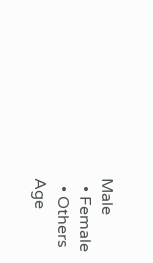Male
  • Female
  • Others
Age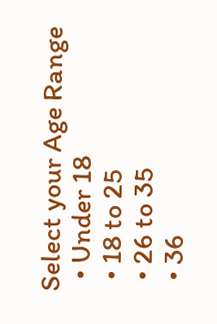Select your Age Range
  • Under 18
  • 18 to 25
  • 26 to 35
  • 36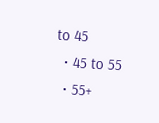to 45
  • 45 to 55
  • 55+